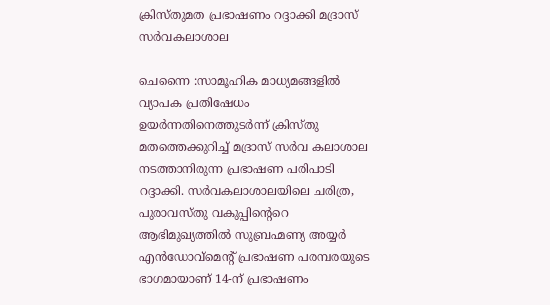ക്രിസ്തുമത പ്രഭാഷണം റദ്ദാക്കി മദ്രാസ് സർവകലാശാല

ചെന്നൈ :സാമൂഹിക മാധ്യമങ്ങളിൽ വ്യാപക പ്രതിഷേധം ഉയർന്നതിനെത്തുടർന്ന് ക്രിസ്തു മതത്തെക്കുറിച്ച് മദ്രാസ് സർവ കലാശാല നടത്താനിരുന്ന പ്രഭാഷണ പരിപാടി റദ്ദാക്കി. സർവകലാശാലയിലെ ചരിത്ര, പുരാവസ്തു വകുപ്പിന്റെറെ ആഭിമുഖ്യത്തിൽ സുബ്രഹ്മണ്യ അയ്യർ എൻഡോവ്മെൻ്റ് പ്രഭാഷണ പരമ്പരയുടെ ഭാഗമായാണ് 14-ന് പ്രഭാഷണം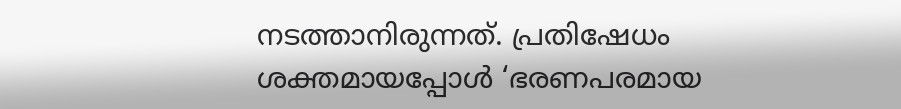നടത്താനിരുന്നത്. പ്രതിഷേധം ശക്തമായപ്പോൾ ‘ഭരണപരമായ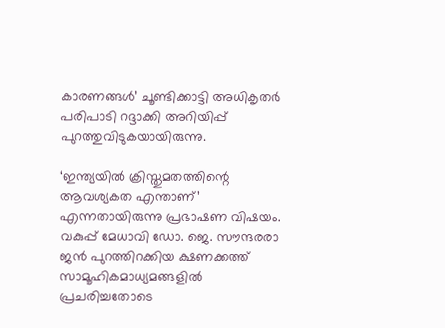കാരണങ്ങൾ’ ചൂണ്ടിക്കാട്ടി അധികൃതർ പരിപാടി റദ്ദാക്കി അറിയിപ്പ് പുറത്തുവിടുകയായിരുന്നു.

‘ഇന്ത്യയിൽ ക്രിസ്തുമതത്തിന്റെ ആവശ്യകത എന്താണ്’ എന്നതായിരുന്നു പ്രഭാഷണ വിഷയം. വകുപ്പ് മേധാവി ഡോ. ജെ. സൗന്ദരരാ ജൻ പുറത്തിറക്കിയ ക്ഷണക്കത്ത് സാമൂഹികമാധ്യമങ്ങളിൽ പ്രചരിച്ചതോടെ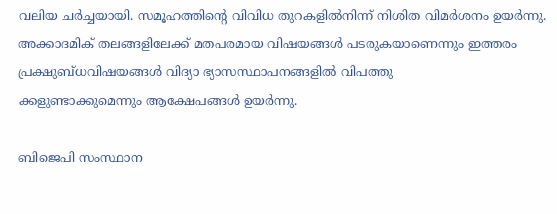വലിയ ചർച്ചയായി. സമൂഹത്തിൻ്റെ വിവിധ തുറകളിൽനിന്ന് നിശിത വിമർശനം ഉയർന്നു. അക്കാദമിക് തലങ്ങളിലേക്ക് മതപരമായ വിഷയങ്ങൾ പടരുകയാണെന്നും ഇത്തരം പ്രക്ഷുബ്ധവിഷയങ്ങൾ വിദ്യാ ഭ്യാസസ്ഥാപനങ്ങളിൽ വിപത്തു
ക്കളുണ്ടാക്കുമെന്നും ആക്ഷേപങ്ങൾ ഉയർന്നു.

ബിജെപി സംസ്ഥാന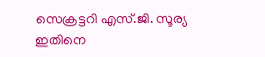സെക്രട്ടറി എസ്.ജി. സൂര്യ ഇതിനെ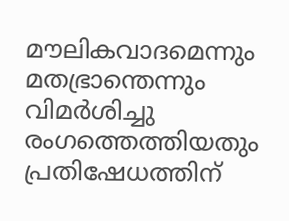മൗലികവാദമെന്നും മതഭ്രാന്തെന്നും വിമർശിച്ചു രംഗത്തെത്തിയതും പ്രതിഷേധത്തിന്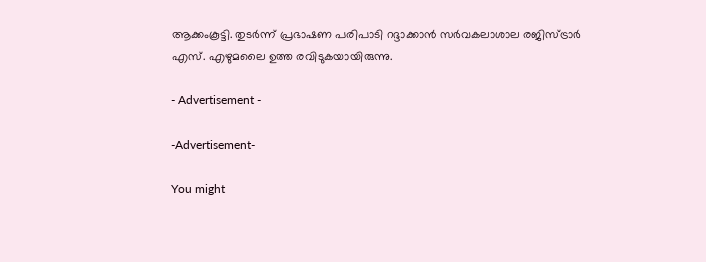ആക്കംകൂട്ടി. തുടർന്ന് പ്രഭാഷണ പരിപാടി റദ്ദാക്കാൻ സർവകലാശാല രജിസ്ട്രാർ എസ്. എഴുമലൈ ഉത്ത രവിടുകയായിരുന്നു.

- Advertisement -

-Advertisement-

You might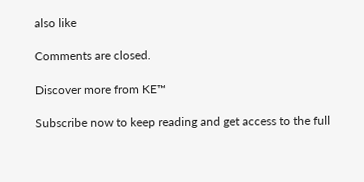also like

Comments are closed.

Discover more from KE™

Subscribe now to keep reading and get access to the full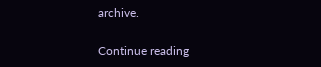archive.

Continue reading